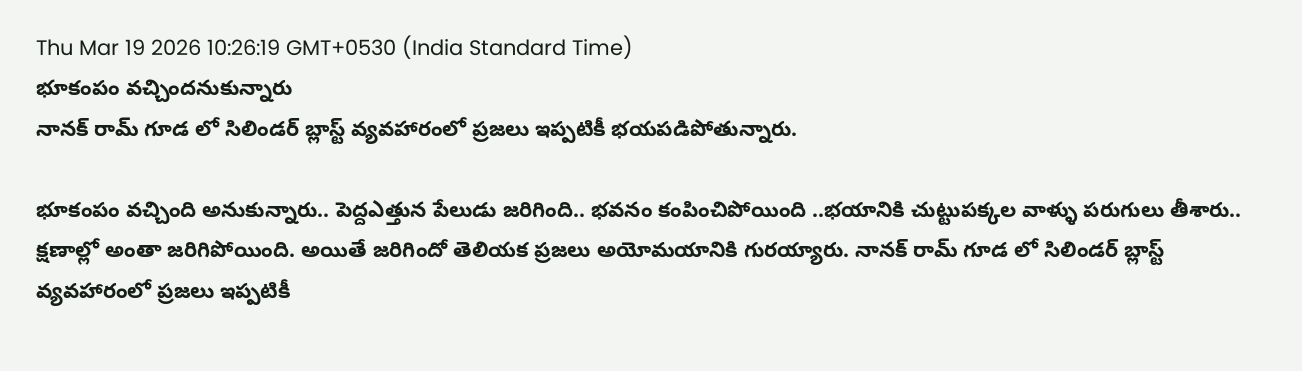Thu Mar 19 2026 10:26:19 GMT+0530 (India Standard Time)
భూకంపం వచ్చిందనుకున్నారు
నానక్ రామ్ గూడ లో సిలిండర్ బ్లాస్ట్ వ్యవహారంలో ప్రజలు ఇప్పటికీ భయపడిపోతున్నారు.

భూకంపం వచ్చింది అనుకున్నారు.. పెద్దఎత్తున పేలుడు జరిగింది.. భవనం కంపించిపోయింది ..భయానికి చుట్టుపక్కల వాళ్ళు పరుగులు తీశారు.. క్షణాల్లో అంతా జరిగిపోయింది. అయితే జరిగిందో తెలియక ప్రజలు అయోమయానికి గురయ్యారు. నానక్ రామ్ గూడ లో సిలిండర్ బ్లాస్ట్ వ్యవహారంలో ప్రజలు ఇప్పటికీ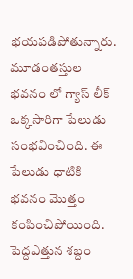భయపడిపోతున్నారు. మూడంతస్తుల భవనం లో గ్యాస్ లీక్ ఒక్కసారిగా పేలుడు సంభవించింది. ఈ పేలుడు ధాటికి భవనం మొత్తం కంపించిపోయింది. పెద్దఎత్తున శబ్దం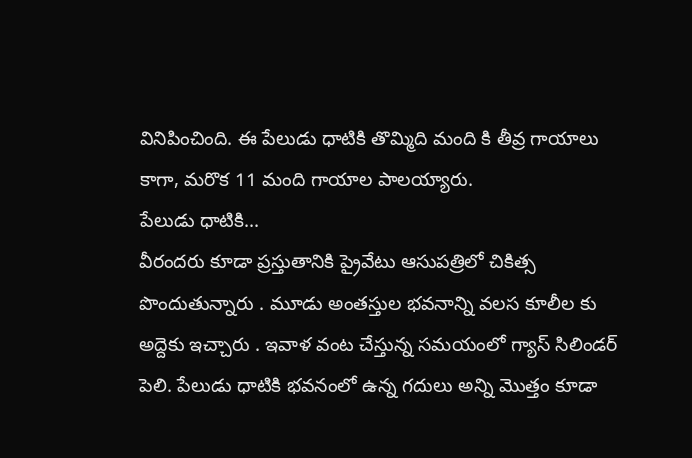వినిపించింది. ఈ పేలుడు ధాటికి తొమ్మిది మంది కి తీవ్ర గాయాలు కాగా, మరొక 11 మంది గాయాల పాలయ్యారు.
పేలుడు ధాటికి...
వీరందరు కూడా ప్రస్తుతానికి ప్రైవేటు ఆసుపత్రిలో చికిత్స పొందుతున్నారు . మూడు అంతస్తుల భవనాన్ని వలస కూలీల కు అద్దెకు ఇచ్చారు . ఇవాళ వంట చేస్తున్న సమయంలో గ్యాస్ సిలిండర్ పెలి. పేలుడు ధాటికి భవనంలో ఉన్న గదులు అన్ని మొత్తం కూడా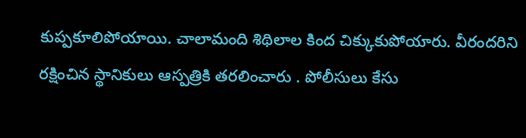కుప్పకూలిపోయాయి. చాలామంది శిథిలాల కింద చిక్కుకుపోయారు. వీరందరిని రక్షించిన స్థానికులు ఆస్పత్రికి తరలించారు . పోలీసులు కేసు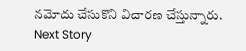నమోదు చేసుకొని విచారణ చేస్తున్నారు.
Next Story